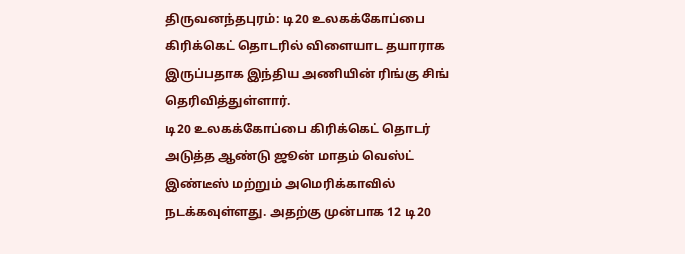திருவனந்தபுரம்: டி20 உலகக்கோப்பை கிரிக்கெட் தொடரில் விளையாட தயாராக இருப்பதாக இந்திய அணியின் ரிங்கு சிங் தெரிவித்துள்ளார்.
டி20 உலகக்கோப்பை கிரிக்கெட் தொடர் அடுத்த ஆண்டு ஜூன் மாதம் வெஸ்ட் இண்டீஸ் மற்றும் அமெரிக்காவில் நடக்கவுள்ளது. அதற்கு முன்பாக 12 டி20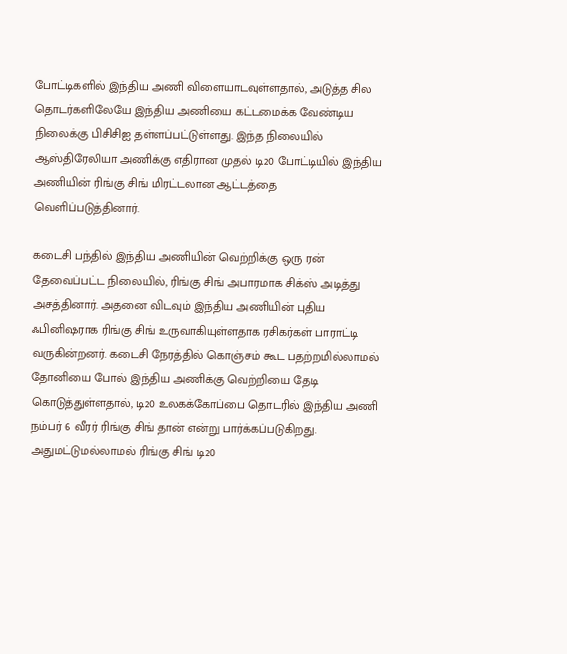போட்டிகளில் இந்திய அணி விளையாடவுள்ளதால், அடுத்த சில தொடர்களிலேயே இந்திய அணியை கட்டமைக்க வேண்டிய நிலைக்கு பிசிசிஐ தள்ளப்பட்டுள்ளது. இந்த நிலையில் ஆஸ்திரேலியா அணிக்கு எதிரான முதல் டி20 போட்டியில் இந்திய அணியின் ரிங்கு சிங் மிரட்டலான ஆட்டத்தை வெளிப்படுத்தினார்.

கடைசி பந்தில் இந்திய அணியின் வெற்றிக்கு ஒரு ரன் தேவைப்பட்ட நிலையில், ரிங்கு சிங் அபாரமாக சிக்ஸ் அடித்து அசத்தினார். அதனை விடவும் இந்திய அணியின் புதிய ஃபினிஷராக ரிங்கு சிங் உருவாகியுள்ளதாக ரசிகர்கள் பாராட்டி வருகின்றனர். கடைசி நேரத்தில் கொஞ்சம் கூட பதற்றமில்லாமல் தோனியை போல் இந்திய அணிக்கு வெற்றியை தேடி கொடுத்துள்ளதால், டி20 உலகக்கோப்பை தொடரில் இந்திய அணி நம்பர் 6 வீரர் ரிங்கு சிங் தான் என்று பார்க்கப்படுகிறது.
அதுமட்டுமல்லாமல் ரிங்கு சிங் டி20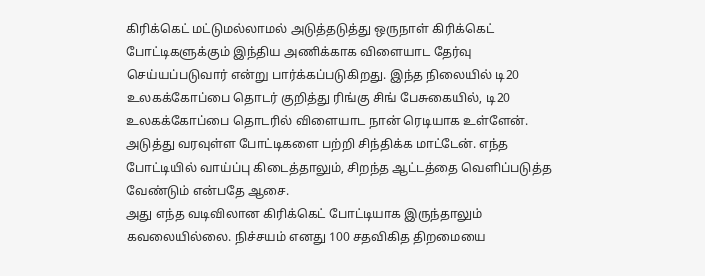கிரிக்கெட் மட்டுமல்லாமல் அடுத்தடுத்து ஒருநாள் கிரிக்கெட் போட்டிகளுக்கும் இந்திய அணிக்காக விளையாட தேர்வு செய்யப்படுவார் என்று பார்க்கப்படுகிறது. இந்த நிலையில் டி20 உலகக்கோப்பை தொடர் குறித்து ரிங்கு சிங் பேசுகையில், டி20 உலகக்கோப்பை தொடரில் விளையாட நான் ரெடியாக உள்ளேன். அடுத்து வரவுள்ள போட்டிகளை பற்றி சிந்திக்க மாட்டேன். எந்த போட்டியில் வாய்ப்பு கிடைத்தாலும், சிறந்த ஆட்டத்தை வெளிப்படுத்த வேண்டும் என்பதே ஆசை.
அது எந்த வடிவிலான கிரிக்கெட் போட்டியாக இருந்தாலும் கவலையில்லை. நிச்சயம் எனது 100 சதவிகித திறமையை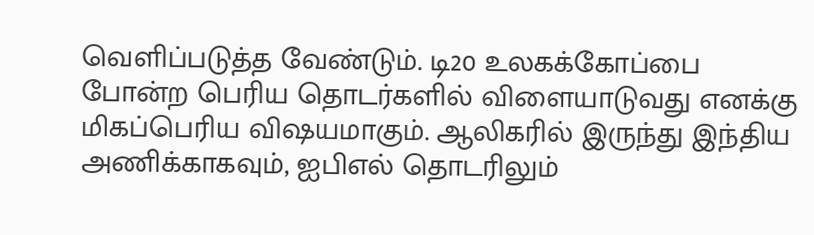வெளிப்படுத்த வேண்டும். டி20 உலகக்கோப்பை போன்ற பெரிய தொடர்களில் விளையாடுவது எனக்கு மிகப்பெரிய விஷயமாகும். ஆலிகரில் இருந்து இந்திய அணிக்காகவும், ஐபிஎல் தொடரிலும்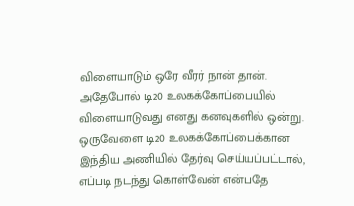விளையாடும் ஒரே வீரர் நான் தான். அதேபோல் டி20 உலகக்கோப்பையில் விளையாடுவது எனது கனவுகளில் ஒன்று. ஒருவேளை டி20 உலகக்கோப்பைக்கான இந்திய அணியில் தேர்வு செய்யப்பட்டால், எப்படி நடந்து கொள்வேன் என்பதே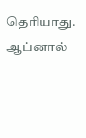தெரியாது. ஆப்னால்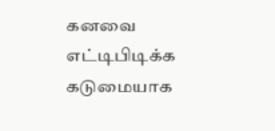கனவை எட்டிபிடிக்க கடுமையாக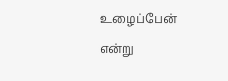உழைப்பேன் என்று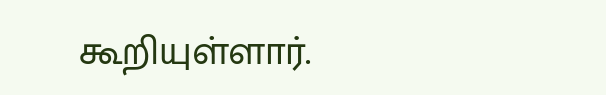கூறியுள்ளார்.